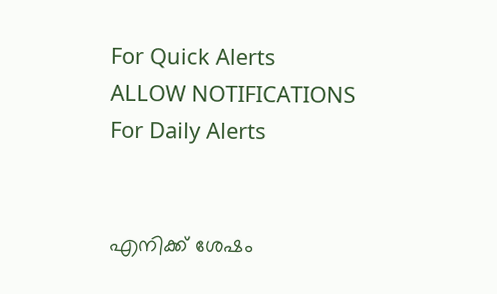For Quick Alerts
ALLOW NOTIFICATIONS
For Daily Alerts


എനിക്ക് ശേഷം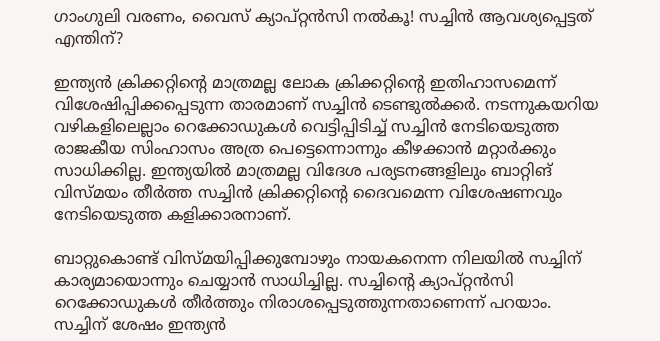ഗാംഗുലി വരണം, വൈസ് ക്യാപ്റ്റന്‍സി നല്‍കൂ! സച്ചിന്‍ ആവശ്യപ്പെട്ടത് എന്തിന്?

ഇന്ത്യന്‍ ക്രിക്കറ്റിന്റെ മാത്രമല്ല ലോക ക്രിക്കറ്റിന്റെ ഇതിഹാസമെന്ന് വിശേഷിപ്പിക്കപ്പെടുന്ന താരമാണ് സച്ചിന്‍ ടെണ്ടുല്‍ക്കര്‍. നടന്നുകയറിയ വഴികളിലെല്ലാം റെക്കോഡുകള്‍ വെട്ടിപ്പിടിച്ച് സച്ചിന്‍ നേടിയെടുത്ത രാജകീയ സിംഹാസം അത്ര പെട്ടെന്നൊന്നും കീഴക്കാന്‍ മറ്റാര്‍ക്കും സാധിക്കില്ല. ഇന്ത്യയില്‍ മാത്രമല്ല വിദേശ പര്യടനങ്ങളിലും ബാറ്റിങ് വിസ്മയം തീര്‍ത്ത സച്ചിന്‍ ക്രിക്കറ്റിന്റെ ദൈവമെന്ന വിശേഷണവും നേടിയെടുത്ത കളിക്കാരനാണ്.

ബാറ്റുകൊണ്ട് വിസ്മയിപ്പിക്കുമ്പോഴും നായകനെന്ന നിലയില്‍ സച്ചിന് കാര്യമായൊന്നും ചെയ്യാന്‍ സാധിച്ചില്ല. സച്ചിന്റെ ക്യാപ്റ്റന്‍സി റെക്കോഡുകള്‍ തീര്‍ത്തും നിരാശപ്പെടുത്തുന്നതാണെന്ന് പറയാം. സച്ചിന് ശേഷം ഇന്ത്യന്‍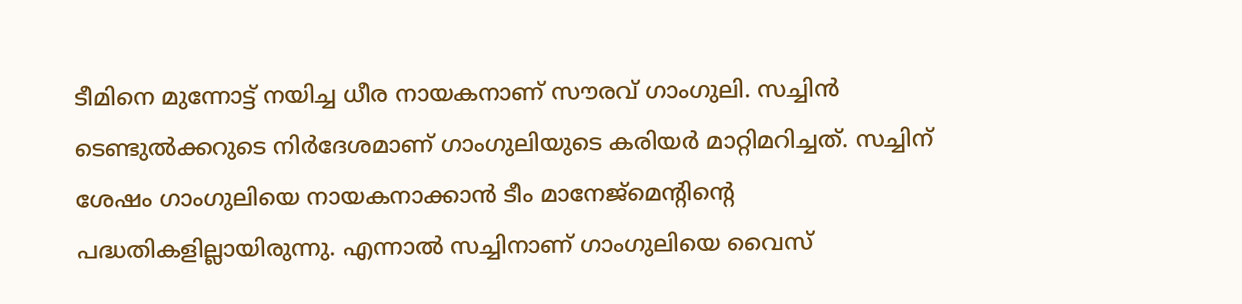ടീമിനെ മുന്നോട്ട് നയിച്ച ധീര നായകനാണ് സൗരവ് ഗാംഗുലി. സച്ചിന്‍ ടെണ്ടുല്‍ക്കറുടെ നിര്‍ദേശമാണ് ഗാംഗുലിയുടെ കരിയര്‍ മാറ്റിമറിച്ചത്. സച്ചിന് ശേഷം ഗാംഗുലിയെ നായകനാക്കാന്‍ ടീം മാനേജ്മെന്റിന്റെ പദ്ധതികളില്ലായിരുന്നു. എന്നാല്‍ സച്ചിനാണ് ഗാംഗുലിയെ വൈസ്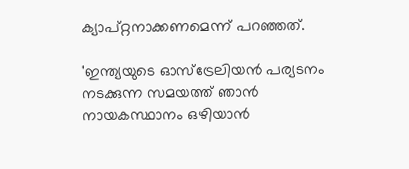ക്യാപ്റ്റനാക്കണമെന്ന് പറഞ്ഞത്.

'ഇന്ത്യയുടെ ഓസ്ട്രേലിയന്‍ പര്യടനം നടക്കുന്ന സമയത്ത് ഞാന്‍ നായകസ്ഥാനം ഒഴിയാന്‍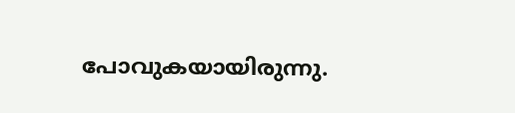പോവുകയായിരുന്നു.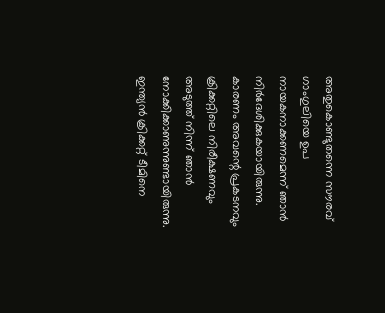അതുകൊണ്ടുതന്നെ സൗരവ് ഗാംഗുലിയെ ഉപ നായകനാക്കണമെന്ന് ഞാന്‍ നിര്‍ദേശിക്കുകയായിരുന്നു. കാരണം അവന്റെ പ്രകടനവും ക്രിക്കറ്റിലെ നിരീക്ഷണവും അടുത്ത് നിന്ന് ഞാന്‍ നോക്കിക്കാണുന്നുണ്ടായിരുന്നു. ഇന്ത്യന്‍ ക്രിക്കറ്റ് ടീമിനെ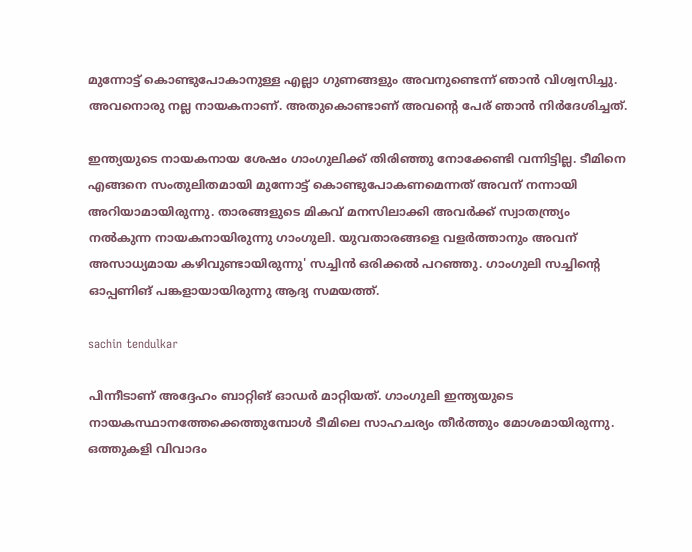മുന്നോട്ട് കൊണ്ടുപോകാനുള്ള എല്ലാ ഗുണങ്ങളും അവനുണ്ടെന്ന് ഞാന്‍ വിശ്വസിച്ചു. അവനൊരു നല്ല നായകനാണ്. അതുകൊണ്ടാണ് അവന്റെ പേര് ഞാന്‍ നിര്‍ദേശിച്ചത്.

ഇന്ത്യയുടെ നായകനായ ശേഷം ഗാംഗുലിക്ക് തിരിഞ്ഞു നോക്കേണ്ടി വന്നിട്ടില്ല. ടീമിനെ എങ്ങനെ സംതുലിതമായി മുന്നോട്ട് കൊണ്ടുപോകണമെന്നത് അവന് നന്നായി അറിയാമായിരുന്നു. താരങ്ങളുടെ മികവ് മനസിലാക്കി അവര്‍ക്ക് സ്വാതന്ത്ര്യം നല്‍കുന്ന നായകനായിരുന്നു ഗാംഗുലി. യുവതാരങ്ങളെ വളര്‍ത്താനും അവന് അസാധ്യമായ കഴിവുണ്ടായിരുന്നു' സച്ചിന്‍ ഒരിക്കല്‍ പറഞ്ഞു. ഗാംഗുലി സച്ചിന്റെ ഓപ്പണിങ് പങ്കളായായിരുന്നു ആദ്യ സമയത്ത്.

sachin tendulkar

പിന്നീടാണ് അദ്ദേഹം ബാറ്റിങ് ഓഡര്‍ മാറ്റിയത്. ഗാംഗുലി ഇന്ത്യയുടെ നായകസ്ഥാനത്തേക്കെത്തുമ്പോള്‍ ടീമിലെ സാഹചര്യം തീര്‍ത്തും മോശമായിരുന്നു. ഒത്തുകളി വിവാദം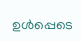ഉള്‍പ്പെടെ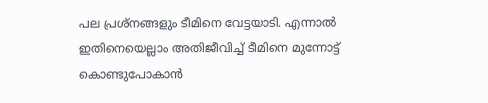പല പ്രശ്നങ്ങളും ടീമിനെ വേട്ടയാടി. എന്നാല്‍ ഇതിനെയെല്ലാം അതിജീവിച്ച് ടീമിനെ മുന്നോട്ട് കൊണ്ടുപോകാന്‍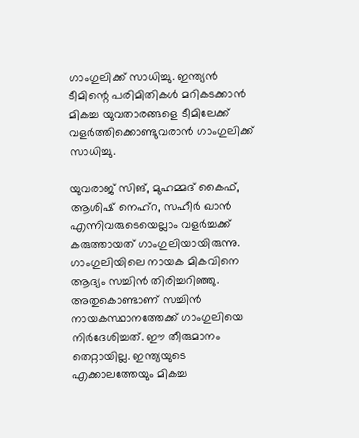ഗാംഗുലിക്ക് സാധിച്ചു. ഇന്ത്യന്‍ ടീമിന്റെ പരിമിതികള്‍ മറികടക്കാന്‍ മികച്ച യുവതാരങ്ങളെ ടീമിലേക്ക് വളര്‍ത്തിക്കൊണ്ടുവരാന്‍ ഗാംഗുലിക്ക് സാധിച്ചു.

യുവരാജ് സിങ്, മുഹമ്മദ് കൈഫ്, ആശിഷ് നെഹ്റ, സഹീര്‍ ഖാന്‍ എന്നിവരുടെയെല്ലാം വളര്‍ച്ചക്ക് കരുത്തായത് ഗാംഗുലിയായിരുന്നു. ഗാംഗുലിയിലെ നായക മികവിനെ ആദ്യം സച്ചിന്‍ തിരിച്ചറിഞ്ഞു. അതുകൊണ്ടാണ് സച്ചിന്‍ നായകസ്ഥാനത്തേക്ക് ഗാംഗുലിയെ നിര്‍ദേശിച്ചത്. ഈ തീരുമാനം തെറ്റായില്ല. ഇന്ത്യയുടെ എക്കാലത്തേയും മികച്ച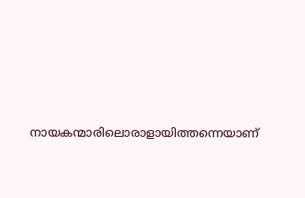നായകന്മാരിലൊരാളായിത്തന്നെയാണ്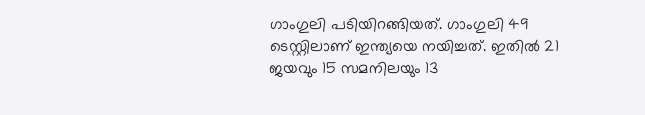ഗാംഗുലി പടിയിറങ്ങിയത്. ഗാംഗുലി 49 ടെസ്റ്റിലാണ് ഇന്ത്യയെ നയിച്ചത്. ഇതില്‍ 21 ജയവും 15 സമനിലയും 13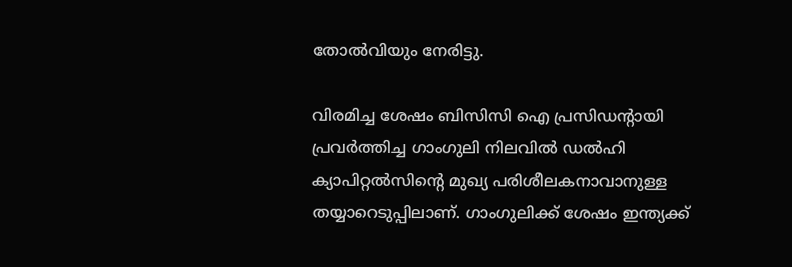തോല്‍വിയും നേരിട്ടു.

വിരമിച്ച ശേഷം ബിസിസി ഐ പ്രസിഡന്റായി പ്രവര്‍ത്തിച്ച ഗാംഗുലി നിലവില്‍ ഡല്‍ഹി ക്യാപിറ്റല്‍സിന്റെ മുഖ്യ പരിശീലകനാവാനുള്ള തയ്യാറെടുപ്പിലാണ്. ഗാംഗുലിക്ക് ശേഷം ഇന്ത്യക്ക്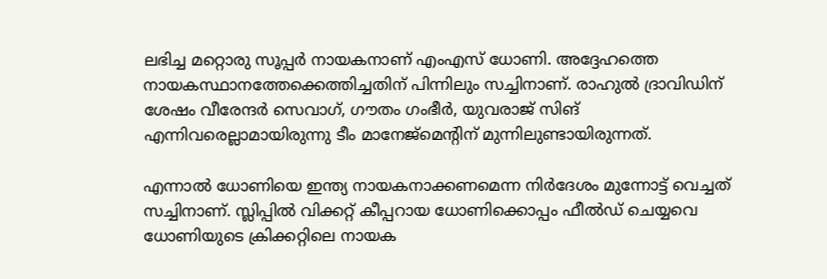ലഭിച്ച മറ്റൊരു സൂപ്പര്‍ നായകനാണ് എംഎസ് ധോണി. അദ്ദേഹത്തെ നായകസ്ഥാനത്തേക്കെത്തിച്ചതിന് പിന്നിലും സച്ചിനാണ്. രാഹുല്‍ ദ്രാവിഡിന് ശേഷം വീരേന്ദര്‍ സെവാഗ്, ഗൗതം ഗംഭീര്‍, യുവരാജ് സിങ് എന്നിവരെല്ലാമായിരുന്നു ടീം മാനേജ്മെന്റിന് മുന്നിലുണ്ടായിരുന്നത്.

എന്നാല്‍ ധോണിയെ ഇന്ത്യ നായകനാക്കണമെന്ന നിര്‍ദേശം മുന്നോട്ട് വെച്ചത് സച്ചിനാണ്. സ്ലിപ്പില്‍ വിക്കറ്റ് കീപ്പറായ ധോണിക്കൊപ്പം ഫീല്‍ഡ് ചെയ്യവെ ധോണിയുടെ ക്രിക്കറ്റിലെ നായക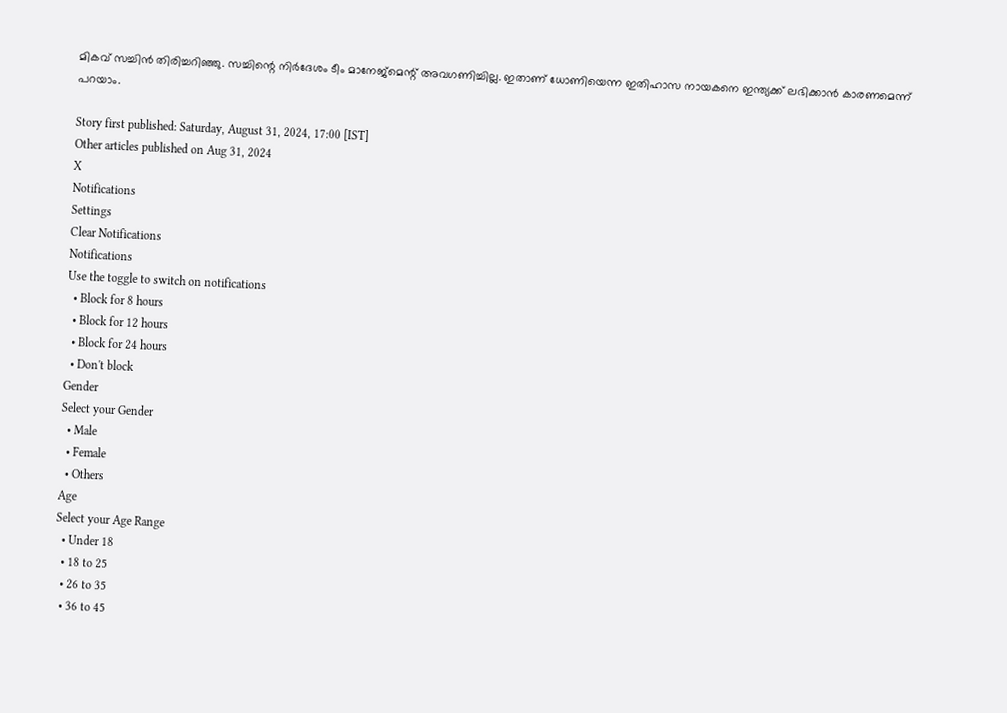മികവ് സച്ചിന്‍ തിരിച്ചറിഞ്ഞു. സച്ചിന്റെ നിര്‍ദേശം ടീം മാനേജ്മെന്റ് അവഗണിച്ചില്ല. ഇതാണ് ധോണിയെന്ന ഇതിഹാസ നായകനെ ഇന്ത്യക്ക് ലഭിക്കാന്‍ കാരണമെന്ന് പറയാം.

Story first published: Saturday, August 31, 2024, 17:00 [IST]
Other articles published on Aug 31, 2024
X
Notifications
Settings
Clear Notifications
Notifications
Use the toggle to switch on notifications
  • Block for 8 hours
  • Block for 12 hours
  • Block for 24 hours
  • Don't block
Gender
Select your Gender
  • Male
  • Female
  • Others
Age
Select your Age Range
  • Under 18
  • 18 to 25
  • 26 to 35
  • 36 to 45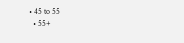• 45 to 55
  • 55+